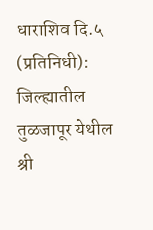धाराशिव दि.५ (प्रतिनिधी): जिल्ह्यातील तुळजापूर येथील श्री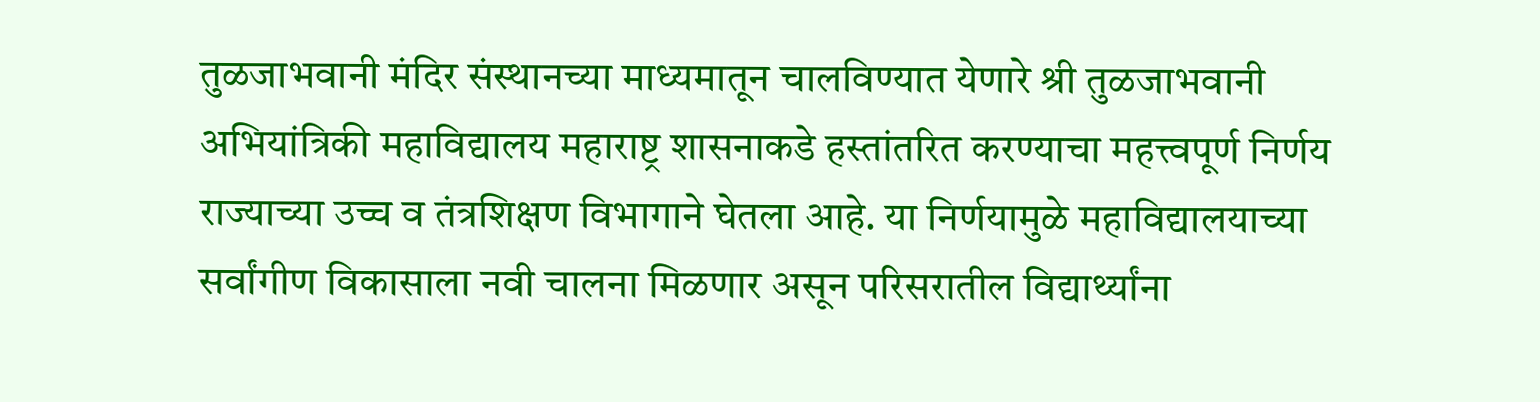तुळजाभवानी मंदिर संस्थानच्या माध्यमातून चालविण्यात येणारे श्री तुळजाभवानी अभियांत्रिकी महाविद्यालय महाराष्ट्र शासनाकडे हस्तांतरित करण्याचा महत्त्वपूर्ण निर्णय राज्याच्या उच्च व तंत्रशिक्षण विभागाने घेतला आहे. या निर्णयामुळे महाविद्यालयाच्या सर्वांगीण विकासाला नवी चालना मिळणार असून परिसरातील विद्यार्थ्यांना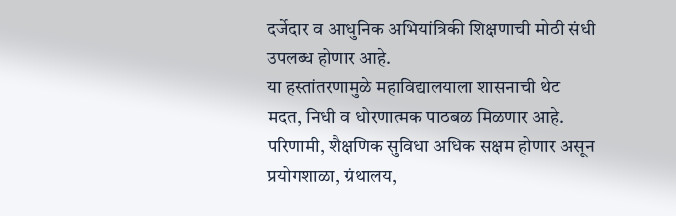दर्जेदार व आधुनिक अभियांत्रिकी शिक्षणाची मोठी संधी उपलब्ध होणार आहे.
या हस्तांतरणामुळे महाविद्यालयाला शासनाची थेट मदत, निधी व धोरणात्मक पाठबळ मिळणार आहे. परिणामी, शैक्षणिक सुविधा अधिक सक्षम होणार असून प्रयोगशाळा, ग्रंथालय,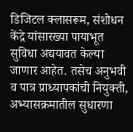डिजिटल क्लासरूम, संशोधन केंद्रे यांसारख्या पायाभूत सुविधा अद्ययावत केल्या जाणार आहेत. तसेच अनुभवी व पात्र प्राध्यापकांची नियुक्ती, अभ्यासक्रमातील सुधारणा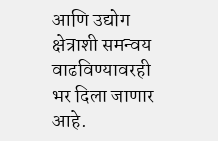आणि उद्योग क्षेत्राशी समन्वय वाढविण्यावरही भर दिला जाणार आहे.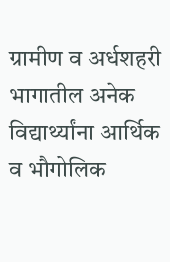ग्रामीण व अर्धशहरी भागातील अनेक विद्यार्थ्यांना आर्थिक व भौगोलिक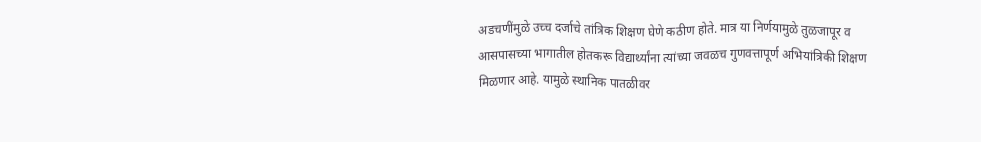अडचणींमुळे उच्च दर्जाचे तांत्रिक शिक्षण घेणे कठीण होते. मात्र या निर्णयामुळे तुळजापूर व आसपासच्या भागातील होतकरू विद्यार्थ्यांना त्यांच्या जवळच गुणवत्तापूर्ण अभियांत्रिकी शिक्षण मिळणार आहे. यामुळे स्थानिक पातळीवर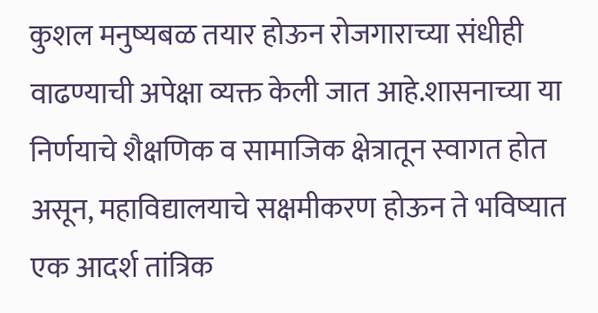कुशल मनुष्यबळ तयार होऊन रोजगाराच्या संधीही वाढण्याची अपेक्षा व्यक्त केली जात आहे.शासनाच्या या निर्णयाचे शैक्षणिक व सामाजिक क्षेत्रातून स्वागत होत असून, महाविद्यालयाचे सक्षमीकरण होऊन ते भविष्यात एक आदर्श तांत्रिक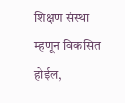शिक्षण संस्था म्हणून विकसित होईल,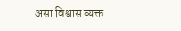असा विश्वास व्यक्त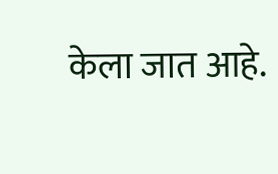केला जात आहे.